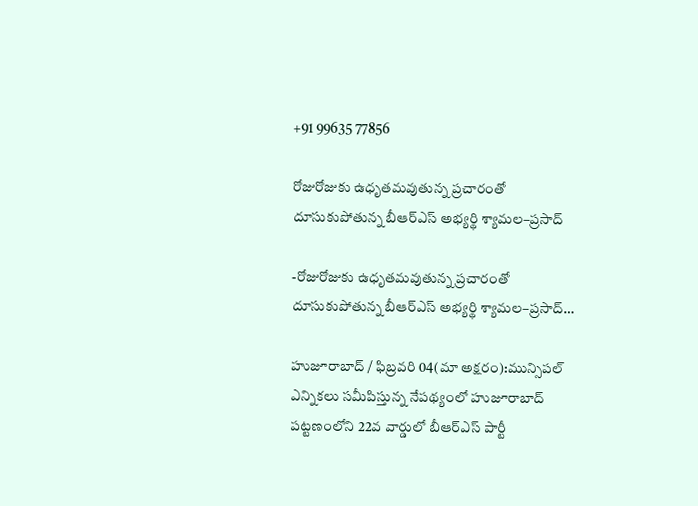+91 99635 77856

రోజురోజుకు ఉధృతమవుతున్న ప్రచారంతో దూసుకుపోతున్న బీఆర్‌ఎస్ అభ్యర్థి శ్యామల–ప్రసాద్

-రోజురోజుకు ఉధృతమవుతున్న ప్రచారంతో దూసుకుపోతున్న బీఆర్‌ఎస్ అభ్యర్థి శ్యామల–ప్రసాద్…

హుజూరాబాద్ / ఫిబ్రవరి 04(మా అక్షరం):మున్సిపల్ ఎన్నికలు సమీపిస్తున్న నేపథ్యంలో హుజూరాబాద్ పట్టణంలోని 22వ వార్డులో బీఆర్‌ఎస్ పార్టీ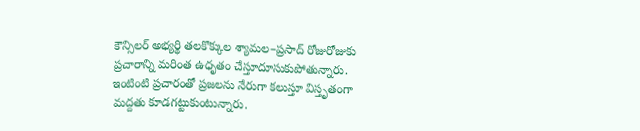కౌన్సిలర్ అభ్యర్థి తలకొక్కుల శ్యామల–ప్రసాద్ రోజురోజుకు ప్రచారాన్ని మరింత ఉధృతం చేస్తూదూసుకుపోతున్నారు. ఇంటింటి ప్రచారంతో ప్రజలను నేరుగా కలుస్తూ విస్తృతంగా మద్దతు కూడగట్టుకుంటున్నారు.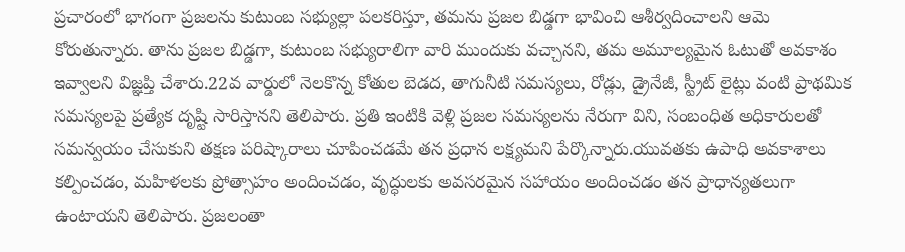ప్రచారంలో భాగంగా ప్రజలను కుటుంబ సభ్యుల్లా పలకరిస్తూ, తమను ప్రజల బిడ్డగా భావించి ఆశీర్వదించాలని ఆమె కోరుతున్నారు. తాను ప్రజల బిడ్డగా, కుటుంబ సభ్యురాలిగా వారి ముందుకు వచ్చానని, తమ అమూల్యమైన ఓటుతో అవకాశం ఇవ్వాలని విజ్ఞప్తి చేశారు.22వ వార్డులో నెలకొన్న కోతుల బెడద, తాగునీటి సమస్యలు, రోడ్లు, డ్రైనేజీ, స్ట్రీట్ లైట్లు వంటి ప్రాథమిక సమస్యలపై ప్రత్యేక దృష్టి సారిస్తానని తెలిపారు. ప్రతి ఇంటికి వెళ్లి ప్రజల సమస్యలను నేరుగా విని, సంబంధిత అధికారులతో సమన్వయం చేసుకుని తక్షణ పరిష్కారాలు చూపించడమే తన ప్రధాన లక్ష్యమని పేర్కొన్నారు.యువతకు ఉపాధి అవకాశాలు కల్పించడం, మహిళలకు ప్రోత్సాహం అందించడం, వృద్ధులకు అవసరమైన సహాయం అందించడం తన ప్రాధాన్యతలుగా ఉంటాయని తెలిపారు. ప్రజలంతా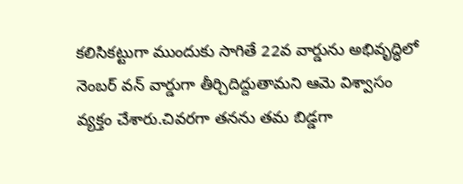కలిసికట్టుగా ముందుకు సాగితే 22వ వార్డును అభివృద్ధిలో నెంబర్ వన్ వార్డుగా తీర్చిదిద్దుతామని ఆమె విశ్వాసం వ్యక్తం చేశారు.చివరగా తనను తమ బిడ్డగా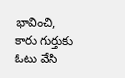భావించి, కారు గుర్తుకు ఓటు వేసి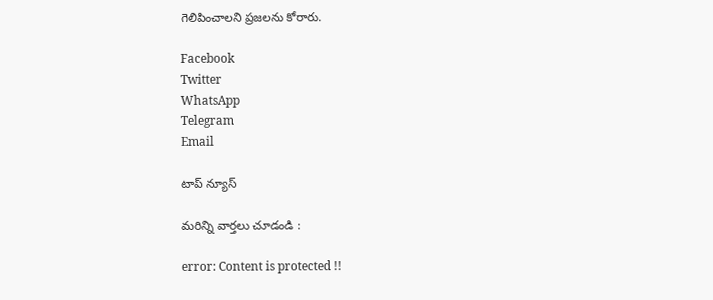గెలిపించాలని ప్రజలను కోరారు.

Facebook
Twitter
WhatsApp
Telegram
Email

టాప్ న్యూస్

మరిన్ని వార్తలు చూడండి :

error: Content is protected !!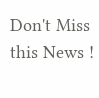Don't Miss this News !